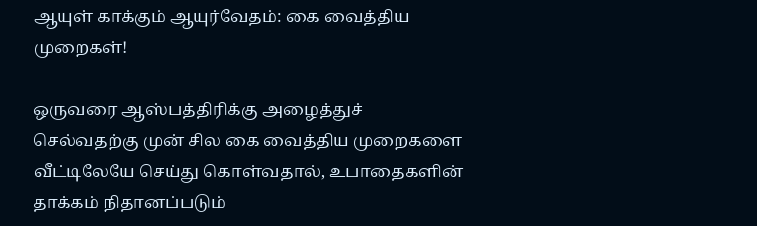ஆயுள் காக்கும் ஆயுர்வேதம்: கை வைத்திய முறைகள்!

ஒருவரை ஆஸ்பத்திரிக்கு அழைத்துச் செல்வதற்கு முன் சில கை வைத்திய முறைகளை வீட்டிலேயே செய்து கொள்வதால், உபாதைகளின் தாக்கம் நிதானப்படும்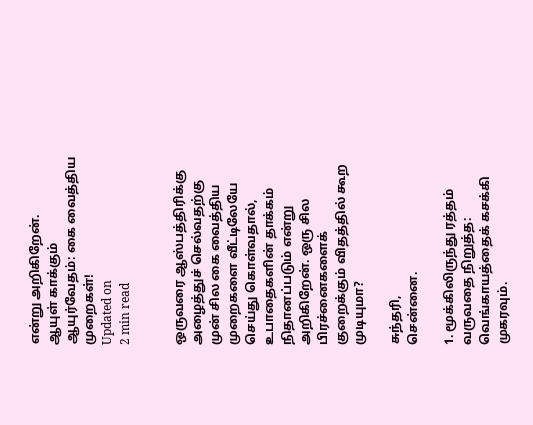என்று அறிகிறேன்.
ஆயுள் காக்கும் ஆயுர்வேதம்: கை வைத்திய முறைகள்!
Updated on
2 min read


ஒருவரை ஆஸ்பத்திரிக்கு அழைத்துச் செல்வதற்கு முன் சில கை வைத்திய முறைகளை வீட்டிலேயே செய்து கொள்வதால், உபாதைகளின் தாக்கம் நிதானப்படும் என்று அறிகிறேன். ஒரு சில பிரச்னைகளைக் குறைக்கும் விதத்தில் கூற முடியுமா?

சுந்தரி,
சென்னை.

1. மூக்கிலிருந்து ரத்தம் வருவதை நிறுத்த: வெங்காயத்தைக் கசக்கி முகரவும்.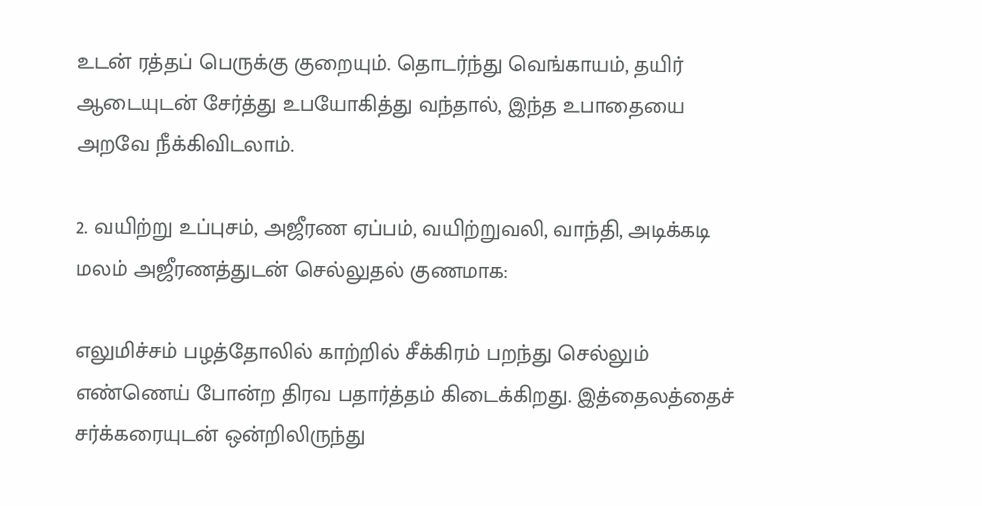உடன் ரத்தப் பெருக்கு குறையும். தொடர்ந்து வெங்காயம், தயிர் ஆடையுடன் சேர்த்து உபயோகித்து வந்தால், இந்த உபாதையை அறவே நீக்கிவிடலாம்.

2. வயிற்று உப்புசம், அஜீரண ஏப்பம், வயிற்றுவலி, வாந்தி, அடிக்கடி மலம் அஜீரணத்துடன் செல்லுதல் குணமாக:

எலுமிச்சம் பழத்தோலில் காற்றில் சீக்கிரம் பறந்து செல்லும் எண்ணெய் போன்ற திரவ பதார்த்தம் கிடைக்கிறது. இத்தைலத்தைச் சர்க்கரையுடன் ஒன்றிலிருந்து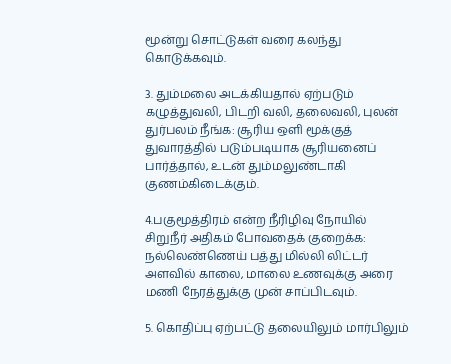மூன்று சொட்டுகள் வரை கலந்து கொடுக்கவும்.

3. தும்மலை அடக்கியதால் ஏற்படும் கழுத்துவலி, பிடறி வலி, தலைவலி, புலன் துர்பலம் நீங்க: சூரிய ஒளி மூக்குத் துவாரத்தில் படும்படியாக சூரியனைப் பார்த்தால், உடன் தும்மலுண்டாகி குணம்கிடைக்கும்.

4.பகுமூத்திரம் என்ற நீரிழிவு நோயில் சிறுநீர் அதிகம் போவதைக் குறைக்க: நல்லெண்ணெய் பத்து மில்லி லிட்டர் அளவில் காலை, மாலை உணவுக்கு அரை மணி நேரத்துக்கு முன் சாப்பிடவும்.

5. கொதிப்பு ஏற்பட்டு தலையிலும் மார்பிலும்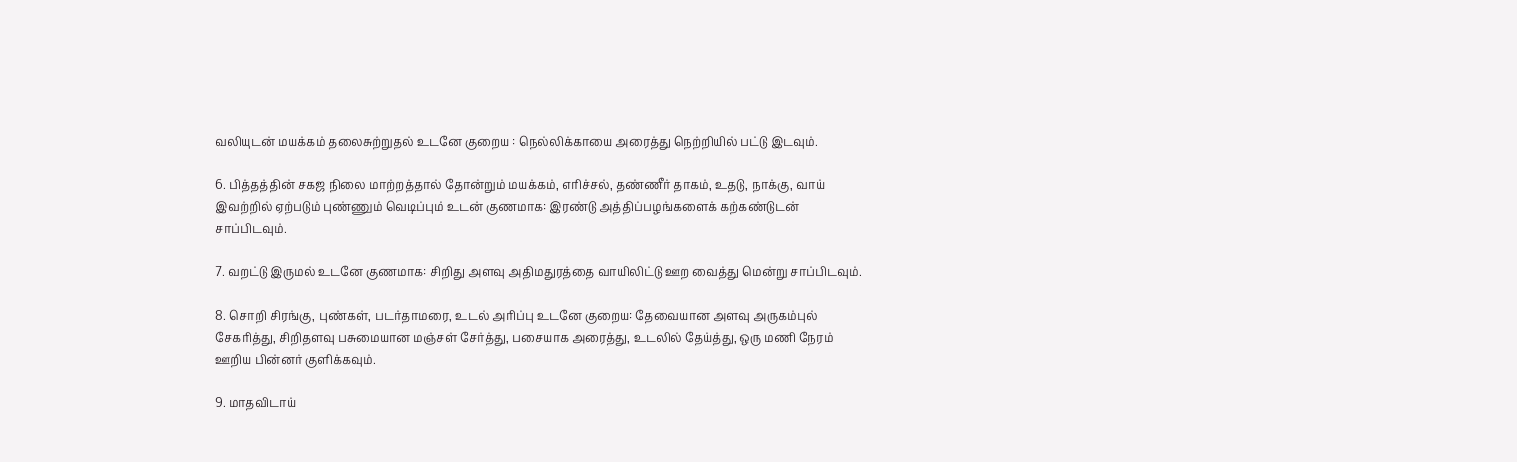வலியுடன் மயக்கம் தலைசுற்றுதல் உடனே குறைய : நெல்லிக்காயை அரைத்து நெற்றியில் பட்டு இடவும்.

6. பித்தத்தின் சகஜ நிலை மாற்றத்தால் தோன்றும் மயக்கம், எரிச்சல், தண்ணீர் தாகம், உதடு, நாக்கு, வாய் இவற்றில் ஏற்படும் புண்ணும் வெடிப்பும் உடன் குணமாக: இரண்டு அத்திப்பழங்களைக் கற்கண்டுடன் சாப்பிடவும்.

7. வறட்டு இருமல் உடனே குணமாக: சிறிது அளவு அதிமதுரத்தை வாயிலிட்டு ஊற வைத்து மென்று சாப்பிடவும்.

8. சொறி சிரங்கு, புண்கள், படர்தாமரை, உடல் அரிப்பு உடனே குறைய: தேவையான அளவு அருகம்புல் சேகரித்து, சிறிதளவு பசுமையான மஞ்சள் சேர்த்து, பசையாக அரைத்து, உடலில் தேய்த்து, ஒரு மணி நேரம் ஊறிய பின்னர் குளிக்கவும்.

9. மாதவிடாய்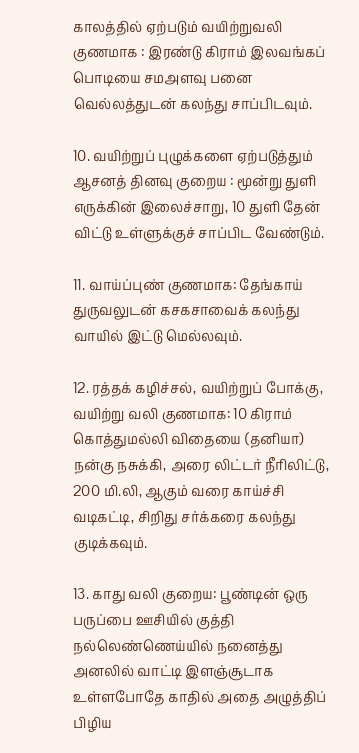காலத்தில் ஏற்படும் வயிற்றுவலி குணமாக : இரண்டு கிராம் இலவங்கப் பொடியை சமஅளவு பனை வெல்லத்துடன் கலந்து சாப்பிடவும்.

10. வயிற்றுப் புழுக்களை ஏற்படுத்தும் ஆசனத் தினவு குறைய : மூன்று துளி எருக்கின் இலைச்சாறு, 10 துளி தேன் விட்டு உள்ளுக்குச் சாப்பிட வேண்டும்.

11. வாய்ப்புண் குணமாக: தேங்காய் துருவலுடன் கசகசாவைக் கலந்து வாயில் இட்டு மெல்லவும்.

12. ரத்தக் கழிச்சல், வயிற்றுப் போக்கு, வயிற்று வலி குணமாக: 10 கிராம் கொத்துமல்லி விதையை (தனியா) நன்கு நசுக்கி, அரை லிட்டர் நீரிலிட்டு, 200 மி.லி, ஆகும் வரை காய்ச்சி வடிகட்டி, சிறிது சர்க்கரை கலந்து குடிக்கவும்.

13. காது வலி குறைய: பூண்டின் ஒரு பருப்பை ஊசியில் குத்தி நல்லெண்ணெய்யில் நனைத்து அனலில் வாட்டி இளஞ்சூடாக உள்ளபோதே காதில் அதை அழுத்திப் பிழிய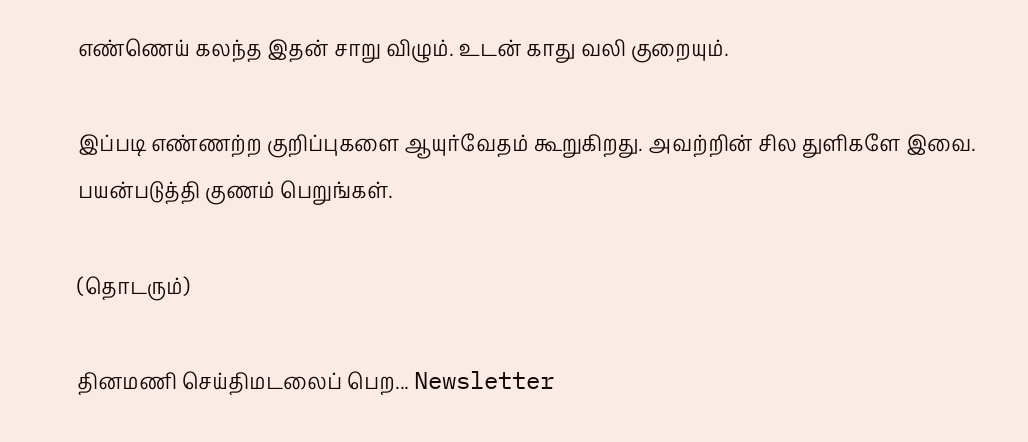எண்ணெய் கலந்த இதன் சாறு விழும். உடன் காது வலி குறையும்.

இப்படி எண்ணற்ற குறிப்புகளை ஆயுர்வேதம் கூறுகிறது. அவற்றின் சில துளிகளே இவை. பயன்படுத்தி குணம் பெறுங்கள்.

(தொடரும்)

தினமணி செய்திமடலைப் பெற... Newsletter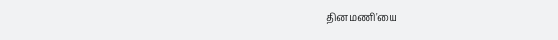தினமணி'யை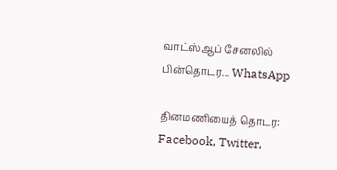வாட்ஸ்ஆப் சேனலில் பின்தொடர... WhatsApp

தினமணியைத் தொடர: Facebook, Twitter,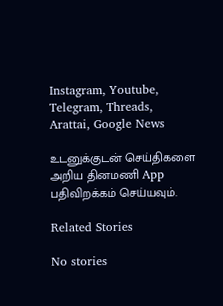Instagram, Youtube, Telegram, Threads, Arattai, Google News

உடனுக்குடன் செய்திகளை அறிய தினமணி App பதிவிறக்கம் செய்யவும்.

Related Stories

No stories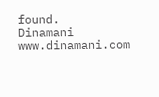found.
Dinamani
www.dinamani.com